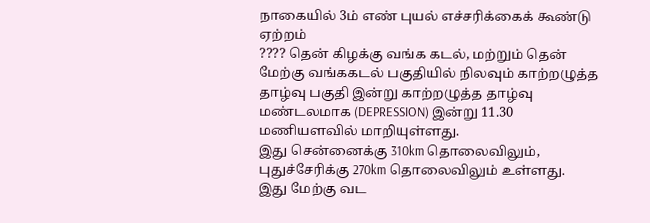நாகையில் 3ம் எண் புயல் எச்சரிக்கைக் கூண்டு ஏற்றம்
???? தென் கிழக்கு வங்க கடல், மற்றும் தென் மேற்கு வங்ககடல் பகுதியில் நிலவும் காற்றழுத்த தாழ்வு பகுதி இன்று காற்றழுத்த தாழ்வு மண்டலமாக (DEPRESSION) இன்று 11.30 மணியளவில் மாறியுள்ளது.
இது சென்னைக்கு 310km தொலைவிலும், புதுச்சேரிக்கு 270km தொலைவிலும் உள்ளது.
இது மேற்கு வட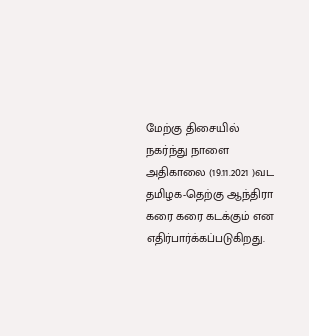மேற்கு திசையில் நகர்ந்து நாளை அதிகாலை (19.11.2021 )வட தமிழக-தெற்கு ஆந்திரா கரை கரை கடக்கும் என எதிர்பார்க்கப்படுகிறது.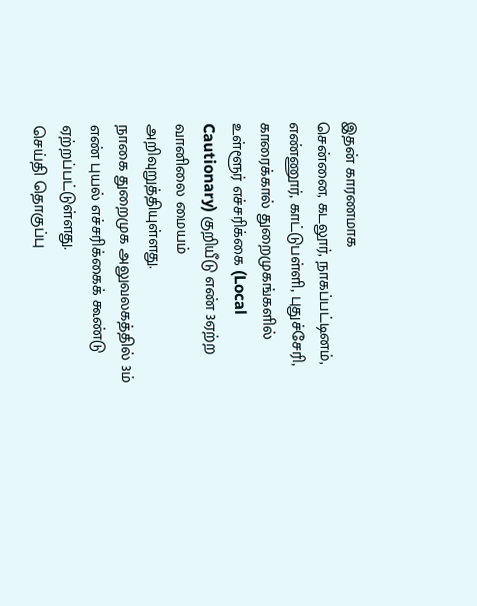இதன் காரணமாக
சென்னை, கடலூர், நாகப்பட்டினம், எண்ணூர், காட்டுபள்ளி, புதுச்சேரி, காரைக்கால் துறைமுகங்களில் உள்ளூர் எச்சரிக்கை (Local Cautionary) குறியீடு எண் 3ஏற்ற வானிலை மையம் அறிவுறுத்தியுள்ளது.
நாகை துறைமுக அலுவலகத்தில் 3ம் எண் புயல் எச்சரிக்கைக் கூண்டு ஏற்றப்பட்டுள்ளது.
செய்தி தொகுப்பு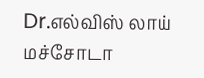Dr.எல்விஸ் லாய் மச்சோடா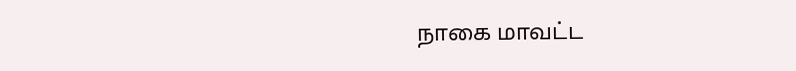நாகை மாவட்ட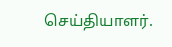செய்தியாளர்.